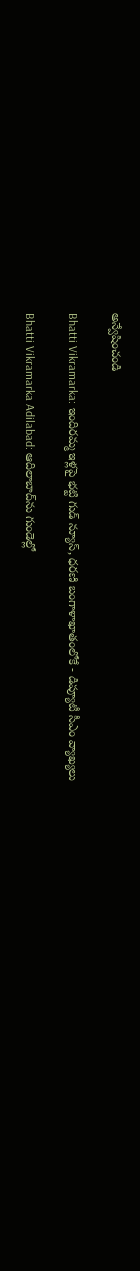అన్వేషించండి

Bhatti Vikramarka: ఇందిరమ్మ ఇళ్లపై భట్టి గుడ్ న్యూస్, ధరణి బంగాళాఖాతంలోకే - డిప్యూటీ సీఎం వ్యాఖ్యలు

Bhatti Vikramarka Adilabad: ఆదిలాబాద్‌ను గుండెల్లో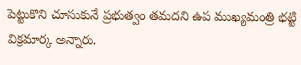పెట్టుకొని చూసుకునే ప్రభుత్వం తమదని ఉప ముఖ్యమంత్రి భట్టి విక్రమార్క అన్నారు.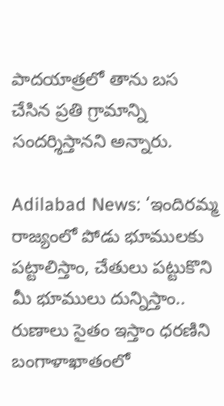పాదయాత్రలో తాను బస చేసిన ప్రతి గ్రామాన్ని సందర్శిస్తానని అన్నారు.

Adilabad News: ‘ఇందిరమ్మ రాజ్యంలో పోడు భూములకు పట్టాలిస్తాం, చేతులు పట్టుకొని మీ భూములు దున్నిస్తాం.. రుణాలు సైతం ఇస్తాం ధరణిని బంగాళాఖాతంలో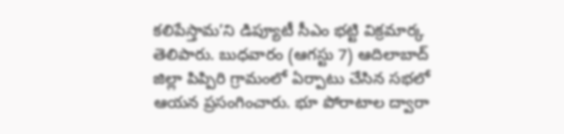కలిపేస్తామ’ని డిప్యూటీ సీఎం భట్టి విక్రమార్క తెలిపారు. బుధవారం (ఆగస్టు 7) ఆదిలాబాద్ జిల్లా పిప్పిరి గ్రామంలో ఏర్పాటు చేసిన సభలో ఆయన ప్రసంగించారు. భూ పోరాటాల ద్వారా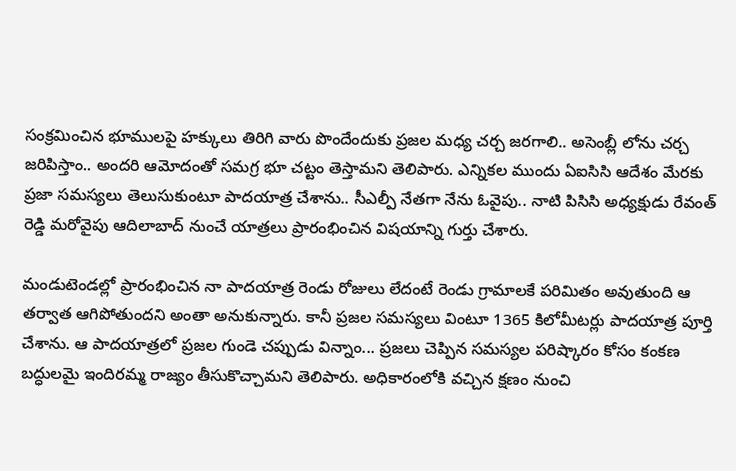సంక్రమించిన భూములపై హక్కులు తిరిగి వారు పొందేందుకు ప్రజల మధ్య చర్చ జరగాలి.. అసెంబ్లీ లోను చర్చ జరిపిస్తాం.. అందరి ఆమోదంతో సమగ్ర భూ చట్టం తెస్తామని తెలిపారు. ఎన్నికల ముందు ఏఐసిసి ఆదేశం మేరకు ప్రజా సమస్యలు తెలుసుకుంటూ పాదయాత్ర చేశాను.. సీఎల్పీ నేతగా నేను ఓవైపు.. నాటి పిసిసి అధ్యక్షుడు రేవంత్ రెడ్డి మరోవైపు ఆదిలాబాద్ నుంచే యాత్రలు ప్రారంభించిన విషయాన్ని గుర్తు చేశారు.

మండుటెండల్లో ప్రారంభించిన నా పాదయాత్ర రెండు రోజులు లేదంటే రెండు గ్రామాలకే పరిమితం అవుతుంది ఆ తర్వాత ఆగిపోతుందని అంతా అనుకున్నారు. కానీ ప్రజల సమస్యలు వింటూ 1365 కిలోమీటర్లు పాదయాత్ర పూర్తి చేశాను. ఆ పాదయాత్రలో ప్రజల గుండె చప్పుడు విన్నాం... ప్రజలు చెప్పిన సమస్యల పరిష్కారం కోసం కంకణ బద్ధులమై ఇందిరమ్మ రాజ్యం తీసుకొచ్చామని తెలిపారు. అధికారంలోకి వచ్చిన క్షణం నుంచి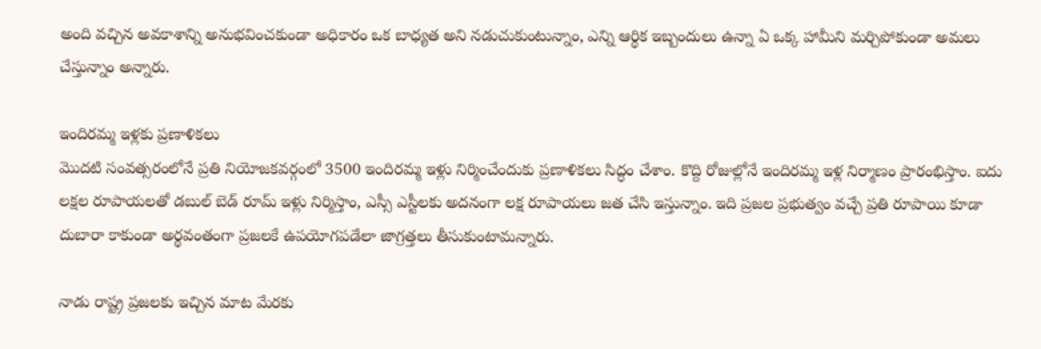అంది వచ్చిన అవకాశాన్ని అనుభవించకుండా అధికారం ఒక బాధ్యత అని నడుచుకుంటున్నాం, ఎన్ని ఆర్థిక ఇబ్బందులు ఉన్నా ఏ ఒక్క హామీని మర్చిపోకుండా అమలు చేస్తున్నాం అన్నారు.

ఇందిరమ్మ ఇళ్లకు ప్రణాళికలు
మొదటి సంవత్సరంలోనే ప్రతి నియోజకవర్గంలో 3500 ఇందిరమ్మ ఇళ్లు నిర్మించేందుకు ప్రణాళికలు సిద్ధం చేశాం. కొద్ది రోజుల్లోనే ఇందిరమ్మ ఇళ్ల నిర్మాణం ప్రారంభిస్తాం. ఐదు లక్షల రూపాయలతో డబుల్ బెడ్ రూమ్ ఇళ్లు నిర్మిస్తాం, ఎస్సీ ఎస్టీలకు అదనంగా లక్ష రూపాయలు జత చేసి ఇస్తున్నాం. ఇది ప్రజల ప్రభుత్వం వచ్చే ప్రతి రూపాయి కూడా దుబారా కాకుండా అర్థవంతంగా ప్రజలకే ఉపయోగపడేలా జాగ్రత్తలు తీసుకుంటామన్నారు.

నాడు రాష్ట్ర ప్రజలకు ఇచ్చిన మాట మేరకు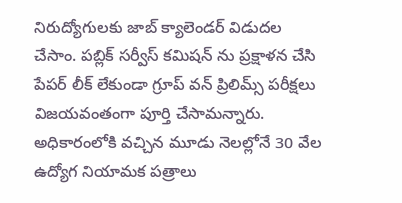నిరుద్యోగులకు జాబ్ క్యాలెండర్ విడుదల చేసాం. పబ్లిక్ సర్వీస్ కమిషన్ ను ప్రక్షాళన చేసి పేపర్ లీక్ లేకుండా గ్రూప్ వన్ ప్రిలిమ్స్ పరీక్షలు విజయవంతంగా పూర్తి చేసామన్నారు. అధికారంలోకి వచ్చిన మూడు నెలల్లోనే 30 వేల ఉద్యోగ నియామక పత్రాలు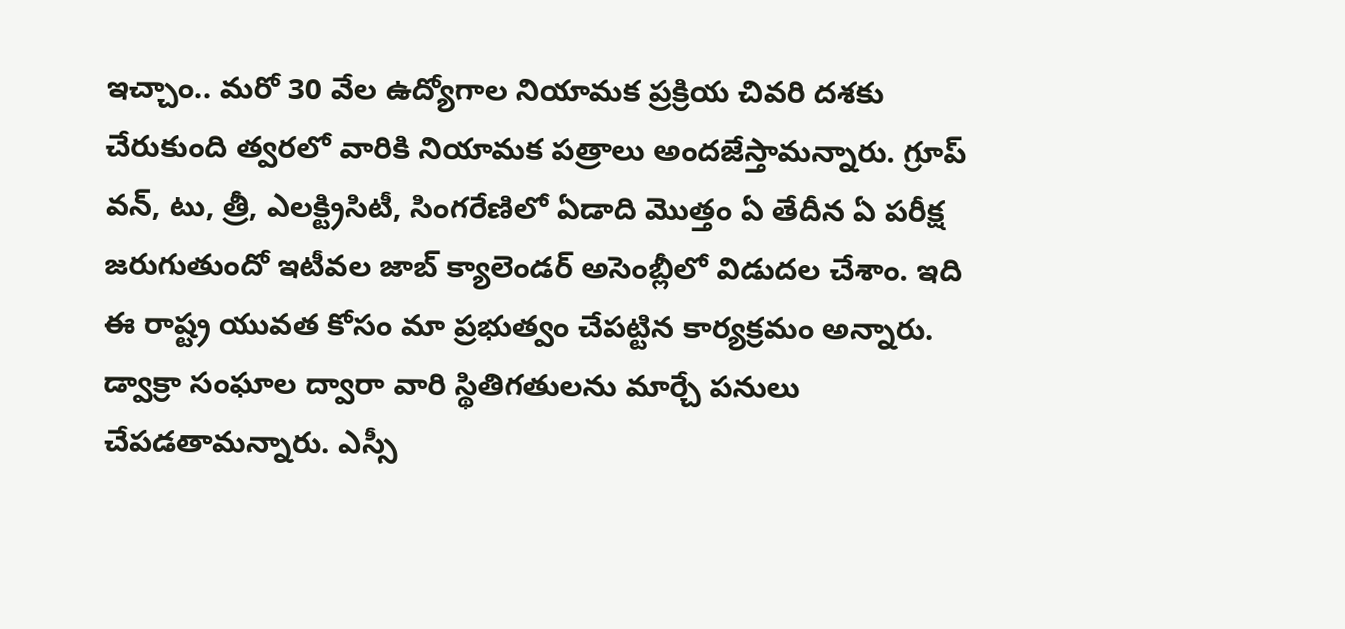ఇచ్చాం.. మరో 30 వేల ఉద్యోగాల నియామక ప్రక్రియ చివరి దశకు చేరుకుంది త్వరలో వారికి నియామక పత్రాలు అందజేస్తామన్నారు. గ్రూప్ వన్, టు, త్రీ, ఎలక్ట్రిసిటీ, సింగరేణిలో ఏడాది మొత్తం ఏ తేదీన ఏ పరీక్ష జరుగుతుందో ఇటీవల జాబ్ క్యాలెండర్ అసెంబ్లీలో విడుదల చేశాం. ఇది ఈ రాష్ట్ర యువత కోసం మా ప్రభుత్వం చేపట్టిన కార్యక్రమం అన్నారు. డ్వాక్రా సంఘాల ద్వారా వారి స్థితిగతులను మార్చే పనులు చేపడతామన్నారు. ఎస్సీ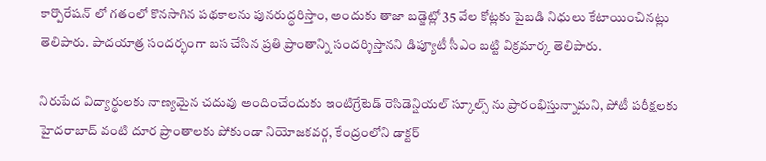కార్పొరేషన్ లో గతంలో కొనసాగిన పథకాలను పునరుద్ధరిస్తాం, అందుకు తాజా బడ్జెట్లో 35 వేల కోట్లకు పైబడి నిధులు కేటాయించినట్లు తెలిపారు. పాదయాత్ర సందర్భంగా బస చేసిన ప్రతి ప్రాంతాన్ని సందర్శిస్తానని డిప్యూటీ సీఎం బట్టి విక్రమార్క తెలిపారు.

నిరుపేద విద్యార్థులకు నాణ్యమైన చదువు అందించేందుకు ఇంటిగ్రేటెడ్ రెసిడెన్షియల్ స్కూల్స్ ను ప్రారంభిస్తున్నామని, పోటీ పరీక్షలకు హైదరాబాద్ వంటి దూర ప్రాంతాలకు పోకుండా నియోజకవర్గ, కేంద్రంలోని డాక్టర్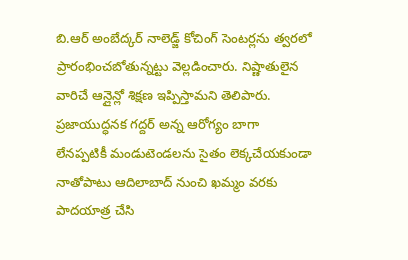బి.ఆర్ అంబేద్కర్ నాలెడ్జ్ కోచింగ్ సెంటర్లను త్వరలో ప్రారంభించబోతున్నట్టు వెల్లడించారు. నిష్ణాతులైన వారిచే ఆన్లైన్లో శిక్షణ ఇప్పిస్తామని తెలిపారు. ప్రజాయుద్ధనక గద్దర్ అన్న ఆరోగ్యం బాగా లేనప్పటికీ మండుటెండలను సైతం లెక్కచేయకుండా నాతోపాటు ఆదిలాబాద్ నుంచి ఖమ్మం వరకు పాదయాత్ర చేసి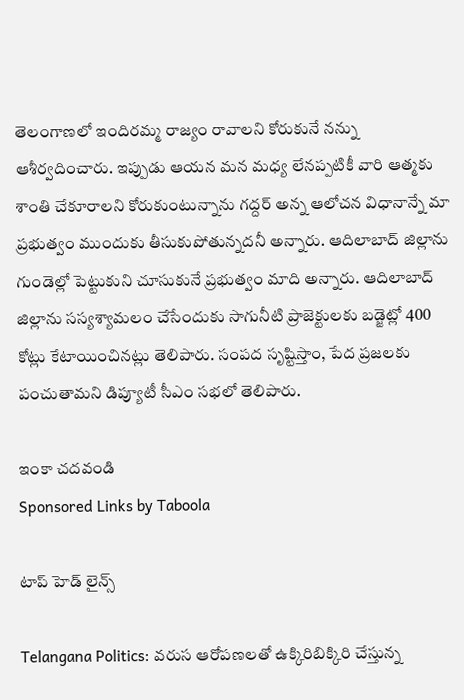తెలంగాణలో ఇందిరమ్మ రాజ్యం రావాలని కోరుకునే నన్ను ఆశీర్వదించారు. ఇప్పుడు ఆయన మన మధ్య లేనప్పటికీ వారి ఆత్మకు శాంతి చేకూరాలని కోరుకుంటున్నాను గద్దర్ అన్న ఆలోచన విధానాన్నే మా ప్రభుత్వం ముందుకు తీసుకుపోతున్నదనీ అన్నారు. ఆదిలాబాద్ జిల్లాను గుండెల్లో పెట్టుకుని చూసుకునే ప్రభుత్వం మాది అన్నారు. ఆదిలాబాద్ జిల్లాను సస్యశ్యామలం చేసేందుకు సాగునీటి ప్రాజెక్టులకు బడ్జెట్లో 400 కోట్లు కేటాయించినట్లు తెలిపారు. సంపద సృష్టిస్తాం, పేద ప్రజలకు పంచుతామని డిప్యూటీ సీఎం సభలో తెలిపారు.

ఇంకా చదవండి
Sponsored Links by Taboola

టాప్ హెడ్ లైన్స్

Telangana Politics: వరుస ఆరోపణలతో ఉక్కిరిబిక్కిరి చేస్తున్న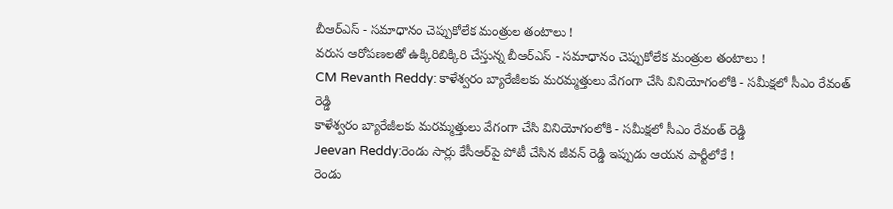బీఆర్ఎస్ - సమాధానం చెప్పుకోలేక మంత్రుల తంటాలు !
వరుస ఆరోపణలతో ఉక్కిరిబిక్కిరి చేస్తున్న బీఆర్ఎస్ - సమాధానం చెప్పుకోలేక మంత్రుల తంటాలు !
CM Revanth Reddy: కాళేశ్వరం బ్యారేజీలకు మరమ్మత్తులు వేగంగా చేసి వినియోగంలోకి - సమీక్షలో సీఎం రేవంత్ రెడ్డి
కాళేశ్వరం బ్యారేజీలకు మరమ్మత్తులు వేగంగా చేసి వినియోగంలోకి - సమీక్షలో సీఎం రేవంత్ రెడ్డి
Jeevan Reddy:రెండు సార్లు కేసీఆర్‌పై పోటీ చేసిన జీవన్ రెడ్డి ఇప్పుడు ఆయన పార్టీలోకే !
రెండు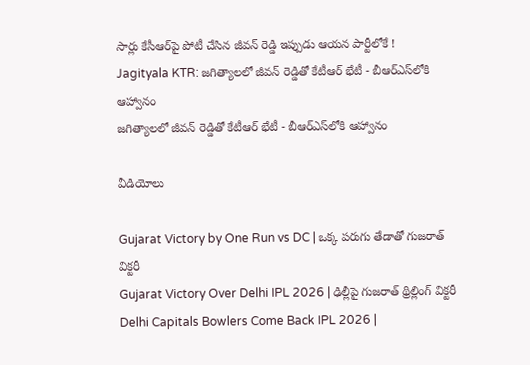సార్లు కేసీఆర్‌పై పోటీ చేసిన జీవన్ రెడ్డి ఇప్పుడు ఆయన పార్టీలోకే !
Jagityala KTR: జగిత్యాలలో జీవన్ రెడ్డితో కేటీఆర్ భేటీ - బీఆర్ఎస్‌లోకి ఆహ్వానం
జగిత్యాలలో జీవన్ రెడ్డితో కేటీఆర్ భేటీ - బీఆర్ఎస్‌లోకి ఆహ్వానం

వీడియోలు

Gujarat Victory by One Run vs DC | ఒక్క పరుగు తేడాతో గుజరాత్ విక్టరీ
Gujarat Victory Over Delhi IPL 2026 | ఢిల్లీపై గుజరాత్ థ్రిల్లింగ్ విక్టరీ
Delhi Capitals Bowlers Come Back IPL 2026 |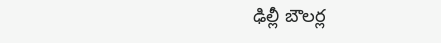ఢిల్లీ బౌలర్ల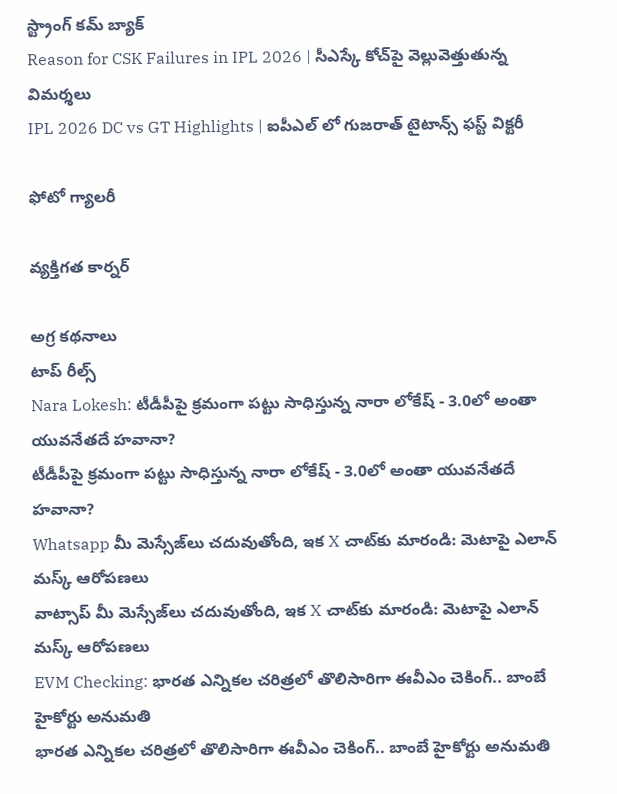స్ట్రాంగ్ కమ్ బ్యాక్
Reason for CSK Failures in IPL 2026 | సీఎస్కే కోచ్‌పై వెల్లువెత్తుతున్న విమ‌ర్శ‌లు
IPL 2026 DC vs GT Highlights | ఐపీఎల్ లో గుజరాత్ టైటాన్స్ ఫస్ట్ విక్టరీ

ఫోటో గ్యాలరీ

వ్యక్తిగత కార్నర్

అగ్ర కథనాలు
టాప్ రీల్స్
Nara Lokesh: టీడీపీపై క్రమంగా పట్టు సాధిస్తున్న నారా లోకేష్ - 3.0లో అంతా యువనేతదే హవానా?
టీడీపీపై క్రమంగా పట్టు సాధిస్తున్న నారా లోకేష్ - 3.0లో అంతా యువనేతదే హవానా?
Whatsapp మీ మెస్సేజ్‌లు చదువుతోంది, ఇక X చాట్‌కు మారండి: మెటాపై ఎలాన్ మస్క్ ఆరోపణలు
వాట్సాప్ మీ మెస్సేజ్‌లు చదువుతోంది, ఇక X చాట్‌కు మారండి: మెటాపై ఎలాన్ మస్క్ ఆరోపణలు
EVM Checking: భారత ఎన్నికల చరిత్రలో తొలిసారిగా ఈవీఎం చెకింగ్.. బాంబే హైకోర్టు అనుమతి
భారత ఎన్నికల చరిత్రలో తొలిసారిగా ఈవీఎం చెకింగ్.. బాంబే హైకోర్టు అనుమతి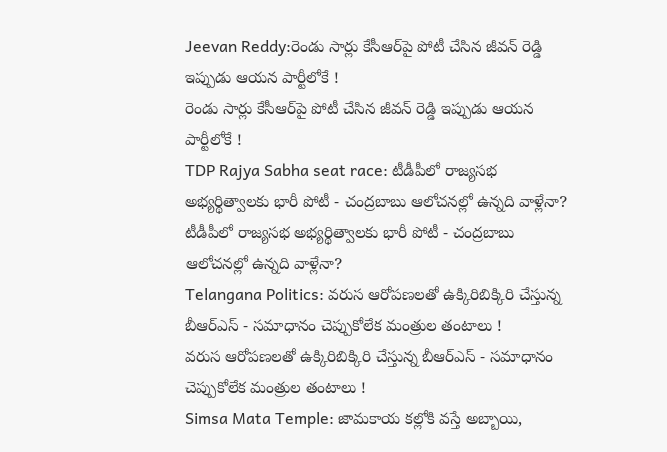Jeevan Reddy:రెండు సార్లు కేసీఆర్‌పై పోటీ చేసిన జీవన్ రెడ్డి ఇప్పుడు ఆయన పార్టీలోకే !
రెండు సార్లు కేసీఆర్‌పై పోటీ చేసిన జీవన్ రెడ్డి ఇప్పుడు ఆయన పార్టీలోకే !
TDP Rajya Sabha seat race: టీడీపీలో రాజ్యసభ అభ్యర్థిత్వాలకు భారీ పోటీ - చంద్రబాబు ఆలోచనల్లో ఉన్నది వాళ్లేనా?
టీడీపీలో రాజ్యసభ అభ్యర్థిత్వాలకు భారీ పోటీ - చంద్రబాబు ఆలోచనల్లో ఉన్నది వాళ్లేనా?
Telangana Politics: వరుస ఆరోపణలతో ఉక్కిరిబిక్కిరి చేస్తున్న బీఆర్ఎస్ - సమాధానం చెప్పుకోలేక మంత్రుల తంటాలు !
వరుస ఆరోపణలతో ఉక్కిరిబిక్కిరి చేస్తున్న బీఆర్ఎస్ - సమాధానం చెప్పుకోలేక మంత్రుల తంటాలు !
Simsa Mata Temple: జామకాయ కల్లోకి వస్తే అబ్బాయి,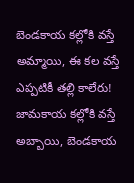బెండకాయ కల్లోకి వస్తే అమ్మాయి, ఈ కల వస్తే ఎప్పటికీ తల్లి కాలేరు!
జామకాయ కల్లోకి వస్తే అబ్బాయి, బెండకాయ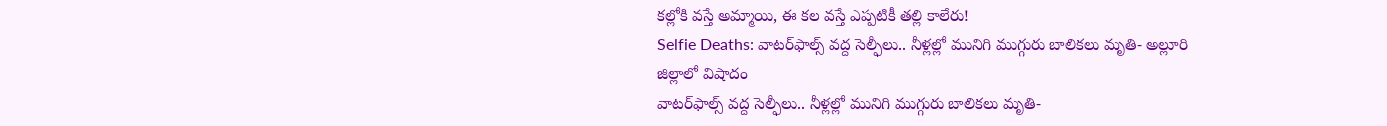కల్లోకి వస్తే అమ్మాయి, ఈ కల వస్తే ఎప్పటికీ తల్లి కాలేరు!
Selfie Deaths: వాటర్‌ఫాల్స్ వద్ద సెల్ఫీలు.. నీళ్లల్లో మునిగి ముగ్గురు బాలికలు మృతి- అల్లూరి జిల్లాలో విషాదం
వాటర్‌ఫాల్స్ వద్ద సెల్ఫీలు.. నీళ్లల్లో మునిగి ముగ్గురు బాలికలు మృతి-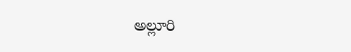అల్లూరి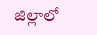జిల్లాలో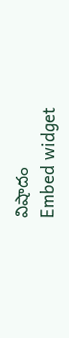విషాదం
Embed widget